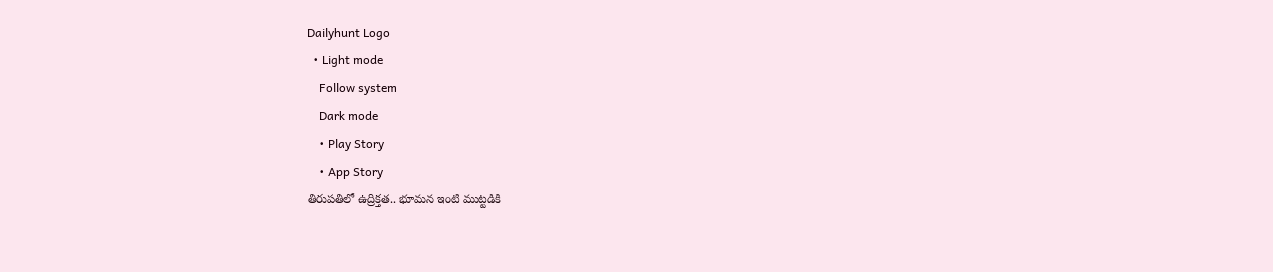Dailyhunt Logo
  • Light mode
    Follow system
    Dark mode
    • Play Story
    • App Story
తిరుపతిలో ఉద్రిక్తత.. భూమన ఇంటి ముట్టడికి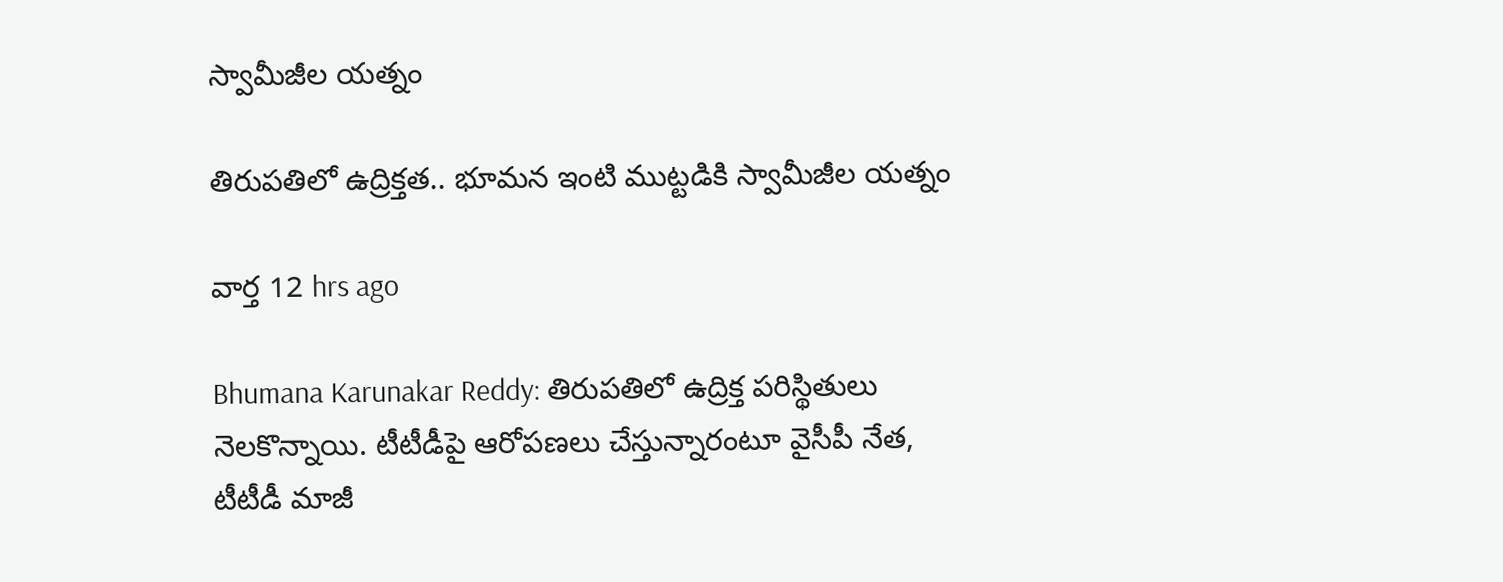స్వామీజీల యత్నం

తిరుపతిలో ఉద్రిక్తత.. భూమన ఇంటి ముట్టడికి స్వామీజీల యత్నం

వార్త 12 hrs ago

Bhumana Karunakar Reddy: తిరుపతిలో ఉద్రిక్త పరిస్థితులు నెలకొన్నాయి. టీటీడీపై ఆరోపణలు చేస్తున్నారంటూ వైసీపీ నేత, టీటీడీ మాజీ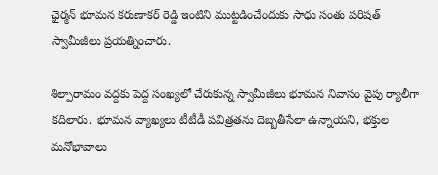ఛైర్మన్ భూమన కరుణాకర్ రెడ్డి ఇంటిని ముట్టడించేందుకు సాధు సంతు పరిషత్ స్వామీజీలు ప్రయత్నించారు.

శిల్పారామం వద్దకు పెద్ద సంఖ్యలో చేరుకున్న స్వామీజీలు భూమన నివాసం వైపు ర్యాలీగా కదిలారు. భూమన వ్యాఖ్యలు టీటీడీ పవిత్రతను దెబ్బతీసేలా ఉన్నాయని, భక్తుల మనోభావాలు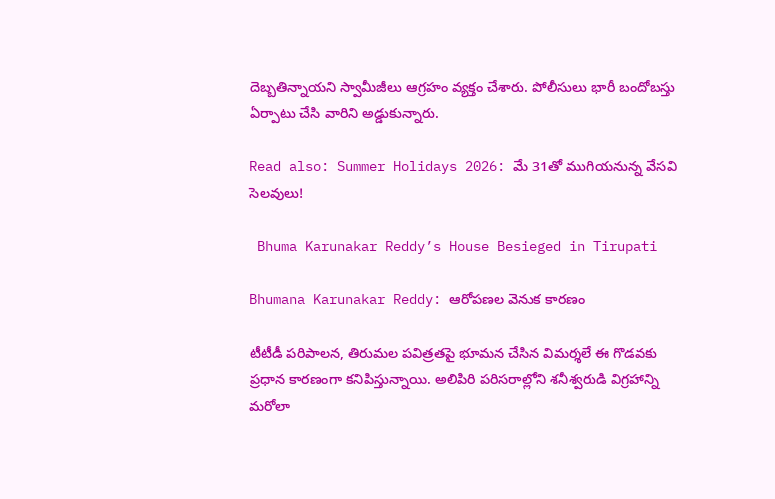దెబ్బతిన్నాయని స్వామీజీలు ఆగ్రహం వ్యక్తం చేశారు. పోలీసులు భారీ బందోబస్తు ఏర్పాటు చేసి వారిని అడ్డుకున్నారు.

Read also: Summer Holidays 2026: మే 31తో ముగియనున్న వేసవి సెలవులు!

 Bhuma Karunakar Reddy’s House Besieged in Tirupati

Bhumana Karunakar Reddy: ఆరోపణల వెనుక కారణం

టీటీడీ పరిపాలన, తిరుమల పవిత్రతపై భూమన చేసిన విమర్శలే ఈ గొడవకు ప్రధాన కారణంగా కనిపిస్తున్నాయి. అలిపిరి పరిసరాల్లోని శనీశ్వరుడి విగ్రహాన్ని మరోలా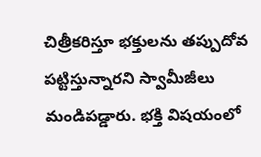చిత్రీకరిస్తూ భక్తులను తప్పుదోవ పట్టిస్తున్నారని స్వామీజీలు మండిపడ్డారు. భక్తి విషయంలో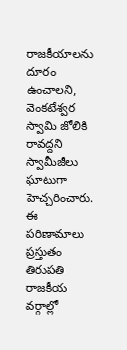రాజకీయాలను దూరం ఉంచాలని, వెంకటేశ్వర స్వామి జోలికి రావద్దని స్వామీజీలు ఘాటుగా హెచ్చరించారు. ఈ పరిణామాలు ప్రస్తుతం తిరుపతి రాజకీయ వర్గాల్లో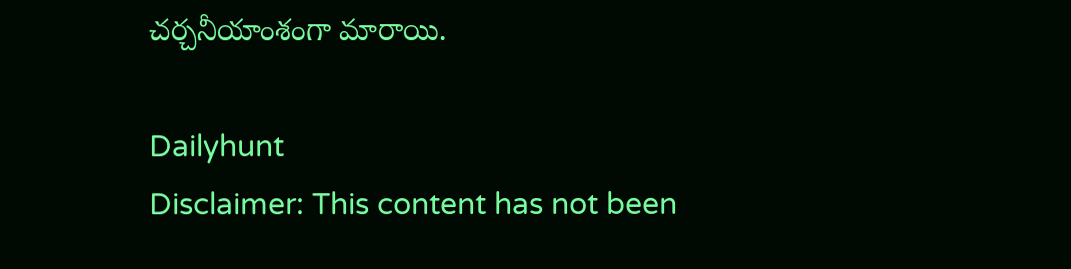చర్చనీయాంశంగా మారాయి.

Dailyhunt
Disclaimer: This content has not been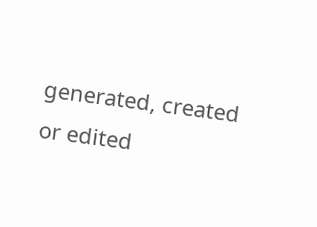generated, created or edited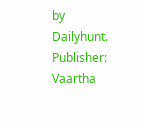by Dailyhunt. Publisher: Vaartha